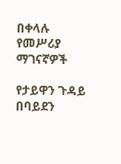በቀላሉ የመሥሪያ ማገናኛዎች

የታይዋን ጉዳይ በባይደን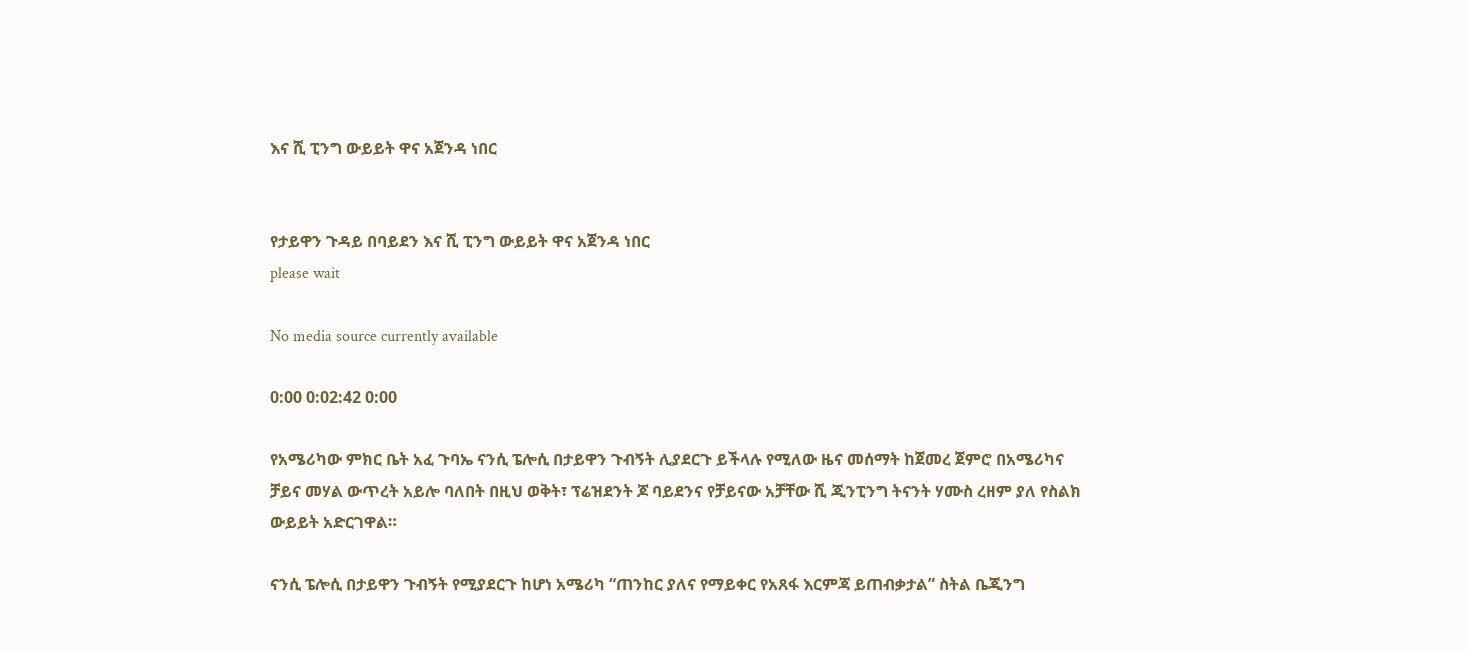እና ሺ ፒንግ ውይይት ዋና አጀንዳ ነበር


የታይዋን ጉዳይ በባይደን እና ሺ ፒንግ ውይይት ዋና አጀንዳ ነበር
please wait

No media source currently available

0:00 0:02:42 0:00

የአሜሪካው ምክር ቤት አፈ ጉባኤ ናንሲ ፔሎሲ በታይዋን ጉብኝት ሊያደርጉ ይችላሉ የሚለው ዜና መሰማት ከጀመረ ጀምሮ በአሜሪካና ቻይና መሃል ውጥረት አይሎ ባለበት በዚህ ወቅት፣ ፕሬዝደንት ጆ ባይደንና የቻይናው አቻቸው ሺ ጂንፒንግ ትናንት ሃሙስ ረዘም ያለ የስልክ ውይይት አድርገዋል።

ናንሲ ፔሎሲ በታይዋን ጉብኝት የሚያደርጉ ከሆነ አሜሪካ “ጠንከር ያለና የማይቀር የአጸፋ እርምጃ ይጠብቃታል” ስትል ቤጂንግ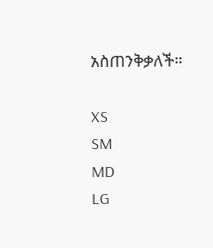አስጠንቅቃለች።

XS
SM
MD
LG